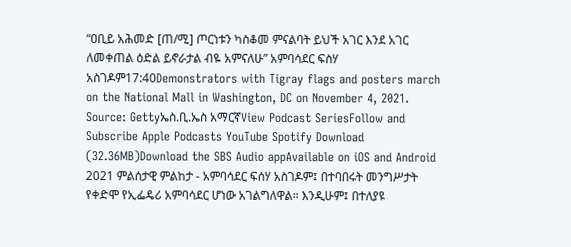“ዐቢይ አሕመድ [ጠ/ሚ] ጦርነቱን ካስቆመ ምናልባት ይህች አገር እንደ አገር ለመቀጠል ዕድል ይኖራታል ብዬ አምናለሁ” አምባሳደር ፍስሃ አስገዶም17:40Demonstrators with Tigray flags and posters march on the National Mall in Washington, DC on November 4, 2021. Source: Gettyኤስ.ቢ.ኤስ አማርኛView Podcast SeriesFollow and Subscribe Apple Podcasts YouTube Spotify Download (32.36MB)Download the SBS Audio appAvailable on iOS and Android 2021 ምልሰታዊ ምልከታ - አምባሳደር ፍሰሃ አስገዶም፤ በተባበሩት መንግሥታት የቀድሞ የኢፌዴሪ አምባሳደር ሆነው አገልግለዋል። እንዲሁም፤ በተለያዩ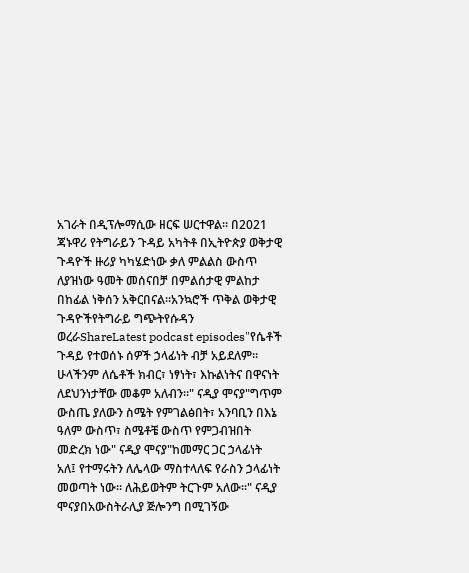አገራት በዲፕሎማሲው ዘርፍ ሠርተዋል። በ2021 ጃኑዋሪ የትግራይን ጉዳይ አካትቶ በኢትዮጵያ ወቅታዊ ጉዳዮች ዙሪያ ካካሄድነው ቃለ ምልልስ ውስጥ ለያዝነው ዓመት መሰናበቻ በምልሰታዊ ምልከታ በከፊል ነቅሰን አቅርበናል።አንኳሮች ጥቅል ወቅታዊ ጉዳዮችየትግራይ ግጭትየሱዳን ወረራShareLatest podcast episodes"የሴቶች ጉዳይ የተወሰኑ ሰዎች ኃላፊነት ብቻ አይደለም። ሁላችንም ለሴቶች ክብር፣ ነፃነት፣ እኩልነትና በዋናነት ለደህንነታቸው መቆም አለብን።" ናዲያ ሞናያ"ግጥም ውስጤ ያለውን ስሜት የምገልፅበት፣ አንባቢን በእኔ ዓለም ውስጥ፣ ስሜቶቼ ውስጥ የምጋብዝበት መድረክ ነው" ናዲያ ሞናያ"ከመማር ጋር ኃላፊነት አለ፤ የተማሩትን ለሌላው ማስተላለፍ የራስን ኃላፊነት መወጣት ነው። ለሕይወትም ትርጉም አለው።" ናዲያ ሞናያበአውስትራሊያ ጅሎንግ በሚገኝው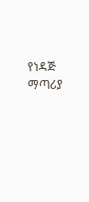የነዳጅ ማጣሪያ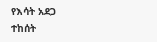የእሳት አደጋ ተከሰት